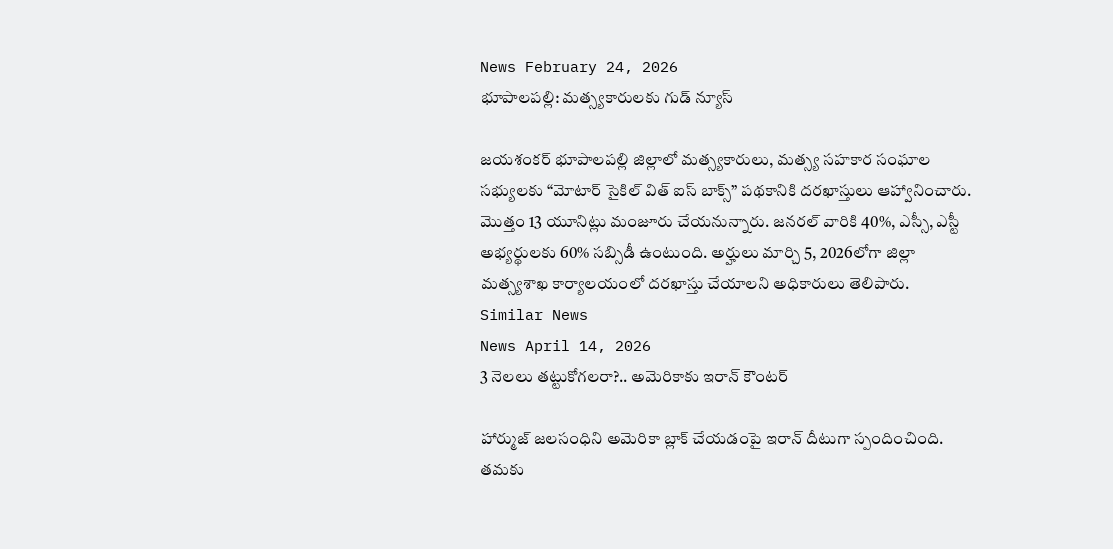News February 24, 2026
భూపాలపల్లి: మత్స్యకారులకు గుడ్ న్యూస్

జయశంకర్ భూపాలపల్లి జిల్లాలో మత్స్యకారులు, మత్స్య సహకార సంఘాల సభ్యులకు “మోటార్ సైకిల్ విత్ ఐస్ బాక్స్” పథకానికి దరఖాస్తులు ఆహ్వానించారు. మొత్తం 13 యూనిట్లు మంజూరు చేయనున్నారు. జనరల్ వారికి 40%, ఎస్సీ, ఎస్టీ అభ్యర్థులకు 60% సబ్సిడీ ఉంటుంది. అర్హులు మార్చి 5, 2026లోగా జిల్లా మత్స్యశాఖ కార్యాలయంలో దరఖాస్తు చేయాలని అధికారులు తెలిపారు.
Similar News
News April 14, 2026
3 నెలలు తట్టుకోగలరా?.. అమెరికాకు ఇరాన్ కౌంటర్

హార్ముజ్ జలసంధిని అమెరికా బ్లాక్ చేయడంపై ఇరాన్ దీటుగా స్పందించింది. తమకు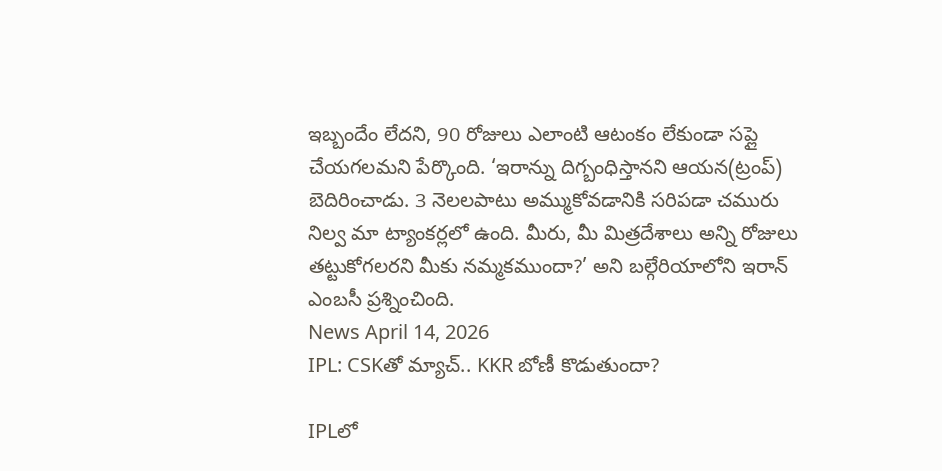ఇబ్బందేం లేదని, 90 రోజులు ఎలాంటి ఆటంకం లేకుండా సప్లై చేయగలమని పేర్కొంది. ‘ఇరాన్ను దిగ్బంధిస్తానని ఆయన(ట్రంప్) బెదిరించాడు. 3 నెలలపాటు అమ్ముకోవడానికి సరిపడా చమురు నిల్వ మా ట్యాంకర్లలో ఉంది. మీరు, మీ మిత్రదేశాలు అన్ని రోజులు తట్టుకోగలరని మీకు నమ్మకముందా?’ అని బల్గేరియాలోని ఇరాన్ ఎంబసీ ప్రశ్నించింది.
News April 14, 2026
IPL: CSKతో మ్యాచ్.. KKR బోణీ కొడుతుందా?

IPLలో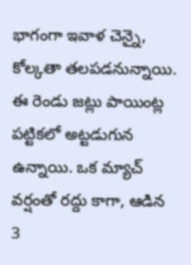భాగంగా ఇవాళ చెన్నై, కోల్కతా తలపడనున్నాయి. ఈ రెండు జట్లు పాయింట్ల పట్టికలో అట్టడుగున ఉన్నాయి. ఒక మ్యాచ్ వర్షంతో రద్దు కాగా, ఆడిన 3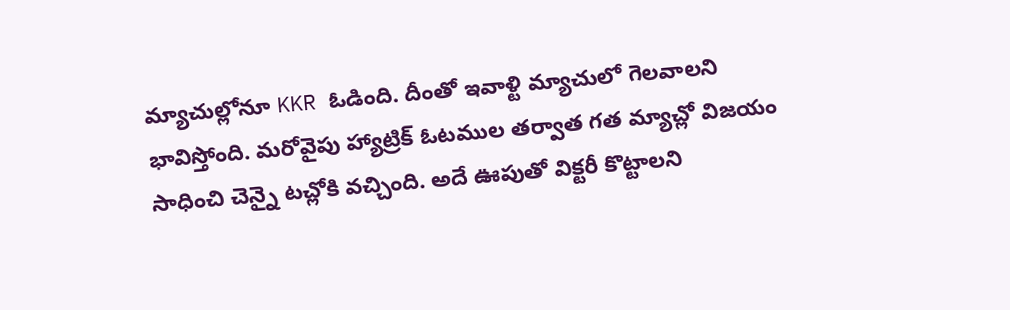మ్యాచుల్లోనూ KKR ఓడింది. దీంతో ఇవాళ్టి మ్యాచులో గెలవాలని భావిస్తోంది. మరోవైపు హ్యాట్రిక్ ఓటముల తర్వాత గత మ్యాచ్లో విజయం సాధించి చెన్నై టచ్లోకి వచ్చింది. అదే ఊపుతో విక్టరీ కొట్టాలని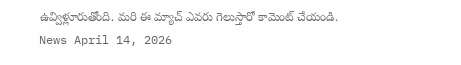ఉవ్విళ్లూరుతోంది. మరి ఈ మ్యాచ్ ఎవరు గెలుస్తారో కామెంట్ చేయండి.
News April 14, 2026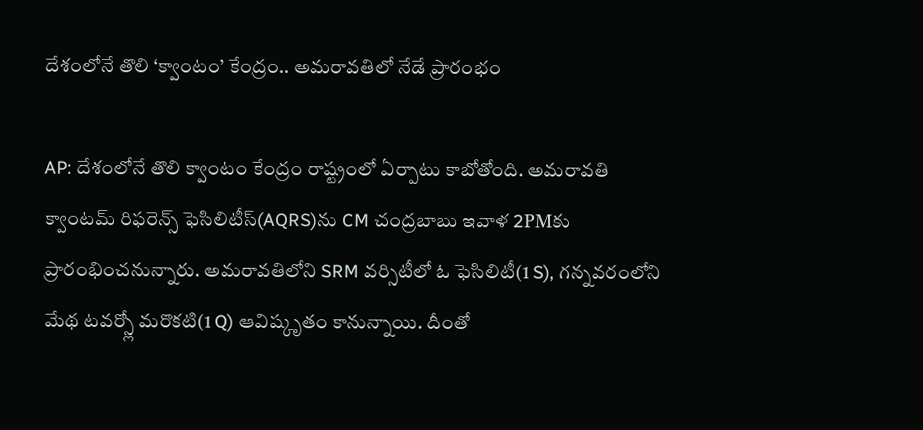దేశంలోనే తొలి ‘క్వాంటం’ కేంద్రం.. అమరావతిలో నేడే ప్రారంభం

AP: దేశంలోనే తొలి క్వాంటం కేంద్రం రాష్ట్రంలో ఏర్పాటు కాబోతోంది. అమరావతి క్వాంటమ్ రిఫరెన్స్ ఫెసిలిటీస్(AQRS)ను CM చంద్రబాబు ఇవాళ 2PMకు ప్రారంభించనున్నారు. అమరావతిలోని SRM వర్సిటీలో ఓ ఫెసిలిటీ(1 S), గన్నవరంలోని మేథ టవర్స్లో మరొకటి(1 Q) ఆవిష్కృతం కానున్నాయి. దీంతో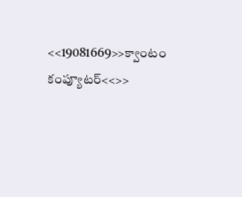<<19081669>>క్వాంటం కంప్యూటర్<<>>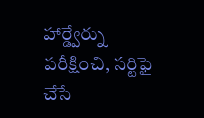హార్డ్వేర్ను పరీక్షించి, సర్టిఫై చేసే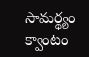సామర్థ్యం క్వాంటం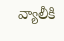వ్యాలీకి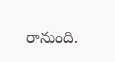రానుంది.